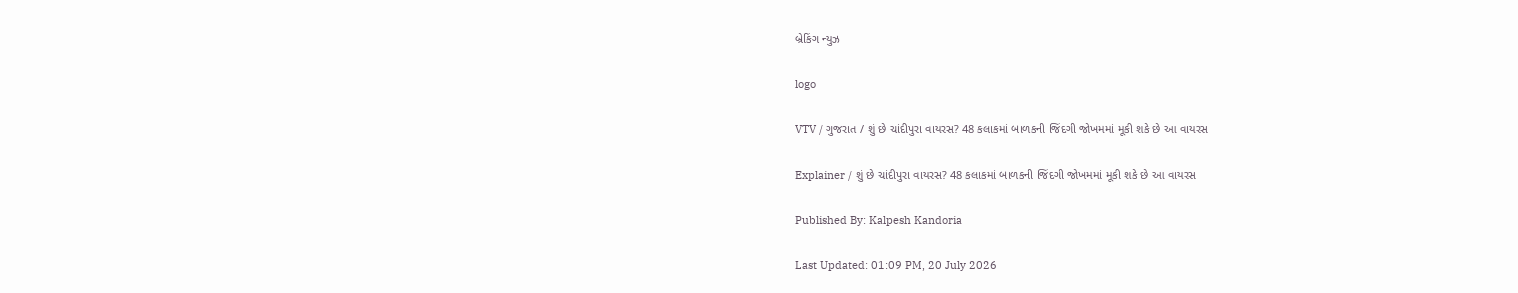બ્રેકિંગ ન્યુઝ

logo

VTV / ગુજરાત / શું છે ચાંદીપુરા વાયરસ? 48 કલાકમાં બાળકની જિંદગી જોખમમાં મૂકી શકે છે આ વાયરસ

Explainer / શું છે ચાંદીપુરા વાયરસ? 48 કલાકમાં બાળકની જિંદગી જોખમમાં મૂકી શકે છે આ વાયરસ

Published By: Kalpesh Kandoria

Last Updated: 01:09 PM, 20 July 2026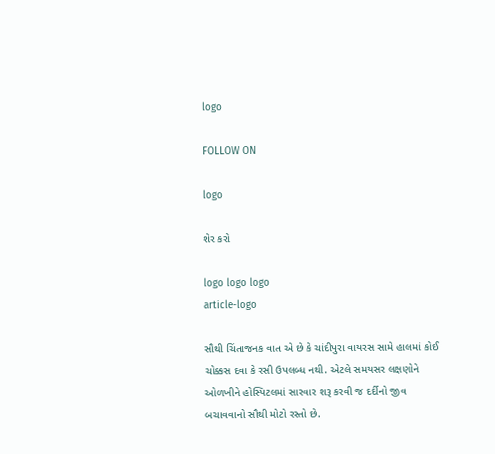logo

FOLLOW ON

logo

શેર કરો

logo logo logo
article-logo

સૌથી ચિંતાજનક વાત એ છે કે ચાંદીપુરા વાયરસ સામે હાલમાં કોઈ ચોક્કસ દવા કે રસી ઉપલબ્ધ નથી. એટલે સમયસર લક્ષણોને ઓળખીને હોસ્પિટલમાં સારવાર શરૂ કરવી જ દર્દીનો જીવ બચાવવાનો સૌથી મોટો રસ્તો છે.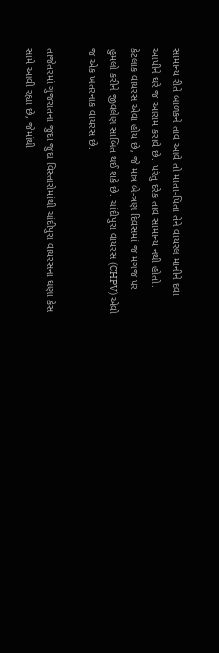સામાન્ય રીતે બાળકને તાવ આવે તો માતા-પિતા તેને વાયરલ માનીને દવા આપીને ઘરે જ આરામ કરાવે છે. પરંતુ દરેક તાવ સામાન્ય નથી હોતો. કેટલાક વાયરસ એવા હોય છે, જે માત્ર બે-ત્રણ દિવસમાં જ મગજ પર હુમલો કરીને જીવલેણ સાબિત થઈ શકે છે. ચાંદીપુરા વાયરસ (CHPV) એવો જ એક ખતરનાક વાયરસ છે.

તાજેતરમાં ગુજરાતના જુદા જુદા વિસ્તારોમાંથી ચાંદીપુરા વાયરસના ઘણા કેસ સામે આવી રહ્યા છે, જેમાંથી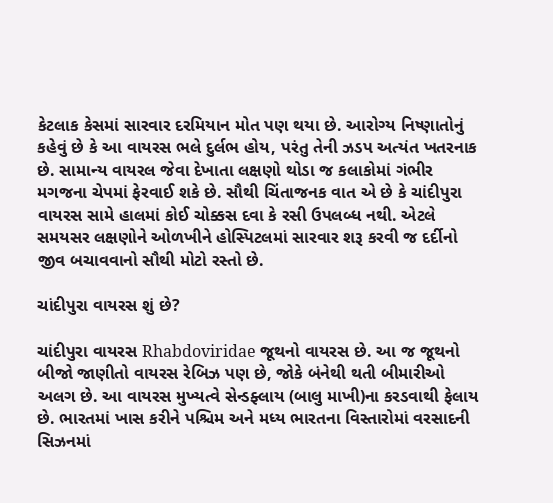કેટલાક કેસમાં સારવાર દરમિયાન મોત પણ થયા છે. આરોગ્ય નિષ્ણાતોનું કહેવું છે કે આ વાયરસ ભલે દુર્લભ હોય, પરંતુ તેની ઝડપ અત્યંત ખતરનાક છે. સામાન્ય વાયરલ જેવા દેખાતા લક્ષણો થોડા જ કલાકોમાં ગંભીર મગજના ચેપમાં ફેરવાઈ શકે છે. સૌથી ચિંતાજનક વાત એ છે કે ચાંદીપુરા વાયરસ સામે હાલમાં કોઈ ચોક્કસ દવા કે રસી ઉપલબ્ધ નથી. એટલે સમયસર લક્ષણોને ઓળખીને હોસ્પિટલમાં સારવાર શરૂ કરવી જ દર્દીનો જીવ બચાવવાનો સૌથી મોટો રસ્તો છે.

ચાંદીપુરા વાયરસ શું છે?

ચાંદીપુરા વાયરસ Rhabdoviridae જૂથનો વાયરસ છે. આ જ જૂથનો બીજો જાણીતો વાયરસ રેબિઝ પણ છે, જોકે બંનેથી થતી બીમારીઓ અલગ છે. આ વાયરસ મુખ્યત્વે સેન્ડફ્લાય (બાલુ માખી)ના કરડવાથી ફેલાય છે. ભારતમાં ખાસ કરીને પશ્ચિમ અને મધ્ય ભારતના વિસ્તારોમાં વરસાદની સિઝનમાં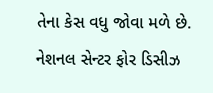તેના કેસ વધુ જોવા મળે છે. નેશનલ સેન્ટર ફોર ડિસીઝ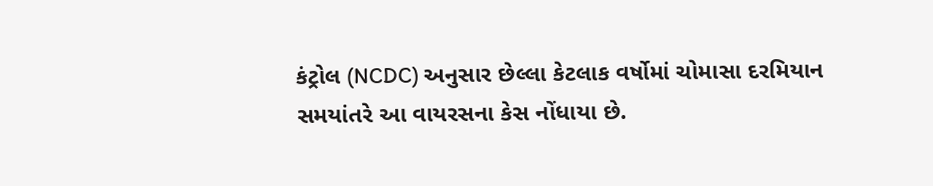કંટ્રોલ (NCDC) અનુસાર છેલ્લા કેટલાક વર્ષોમાં ચોમાસા દરમિયાન સમયાંતરે આ વાયરસના કેસ નોંધાયા છે.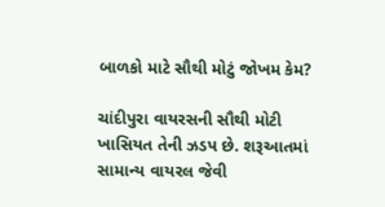બાળકો માટે સૌથી મોટું જોખમ કેમ?

ચાંદીપુરા વાયરસની સૌથી મોટી ખાસિયત તેની ઝડપ છે. શરૂઆતમાં સામાન્ય વાયરલ જેવી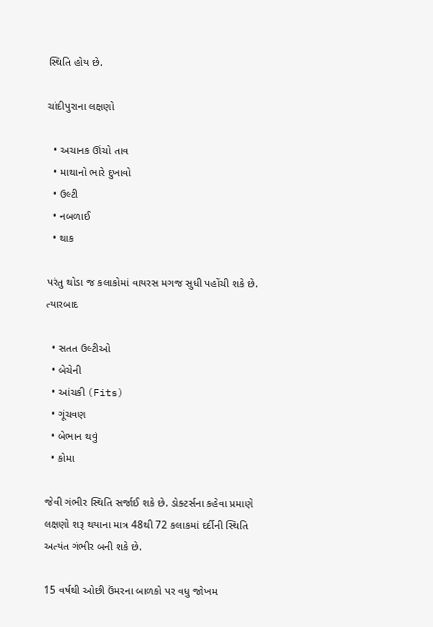સ્થિતિ હોય છે.

ચાંદીપુરાના લક્ષણો

  • અચાનક ઊંચો તાવ
  • માથાનો ભારે દુખાવો
  • ઉલ્ટી
  • નબળાઈ
  • થાક

પરંતુ થોડા જ કલાકોમાં વાયરસ મગજ સુધી પહોંચી શકે છે. ત્યારબાદ

  • સતત ઉલ્ટીઓ
  • બેચેની
  • આંચકી (Fits)
  • ગૂંચવણ
  • બેભાન થવું
  • કોમા

જેવી ગંભીર સ્થિતિ સર્જાઈ શકે છે. ડોક્ટર્સના કહેવા પ્રમાણે લક્ષણો શરૂ થયાના માત્ર 48થી 72 કલાકમાં દર્દીની સ્થિતિ અત્યંત ગંભીર બની શકે છે.

15 વર્ષથી ઓછી ઉંમરના બાળકો પર વધુ જોખમ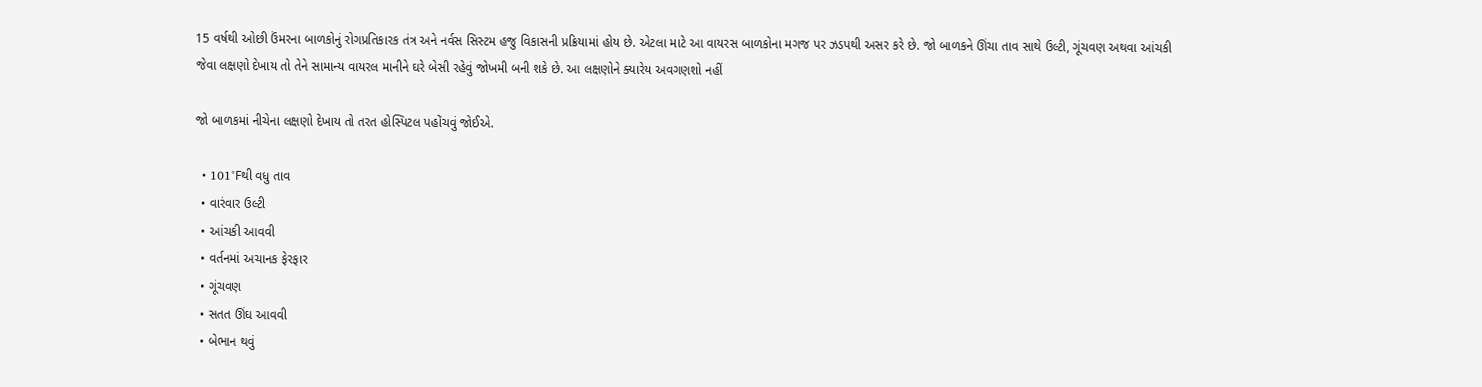15 વર્ષથી ઓછી ઉંમરના બાળકોનું રોગપ્રતિકારક તંત્ર અને નર્વસ સિસ્ટમ હજુ વિકાસની પ્રક્રિયામાં હોય છે. એટલા માટે આ વાયરસ બાળકોના મગજ પર ઝડપથી અસર કરે છે. જો બાળકને ઊંચા તાવ સાથે ઉલ્ટી, ગૂંચવણ અથવા આંચકી જેવા લક્ષણો દેખાય તો તેને સામાન્ય વાયરલ માનીને ઘરે બેસી રહેવું જોખમી બની શકે છે. આ લક્ષણોને ક્યારેય અવગણશો નહીં

જો બાળકમાં નીચેના લક્ષણો દેખાય તો તરત હોસ્પિટલ પહોંચવું જોઈએ.

  • 101°Fથી વધુ તાવ
  • વારંવાર ઉલ્ટી
  • આંચકી આવવી
  • વર્તનમાં અચાનક ફેરફાર
  • ગૂંચવણ
  • સતત ઊંઘ આવવી
  • બેભાન થવું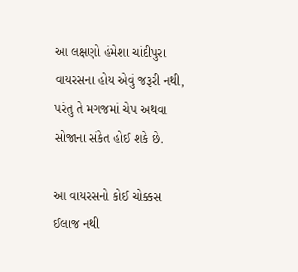આ લક્ષણો હંમેશા ચાંદીપુરા વાયરસના હોય એવું જરૂરી નથી, પરંતુ તે મગજમાં ચેપ અથવા સોજાના સંકેત હોઈ શકે છે.

આ વાયરસનો કોઈ ચોક્કસ ઈલાજ નથી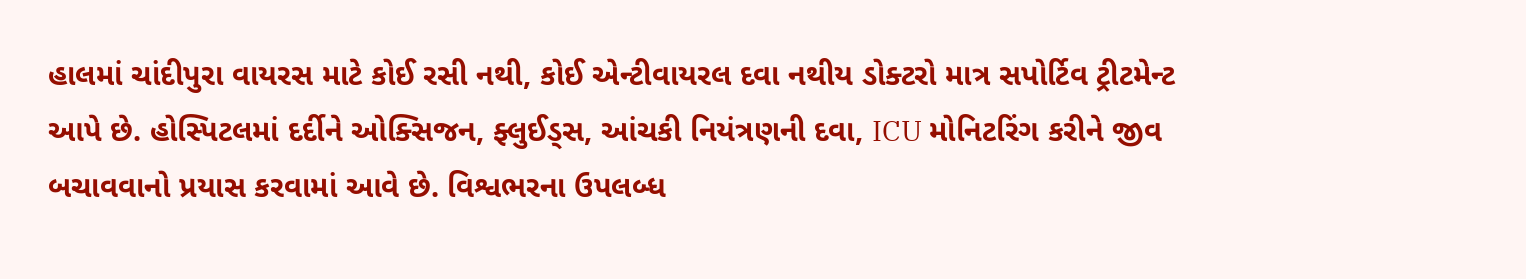હાલમાં ચાંદીપુરા વાયરસ માટે કોઈ રસી નથી, કોઈ એન્ટીવાયરલ દવા નથીય ડોક્ટરો માત્ર સપોર્ટિવ ટ્રીટમેન્ટ આપે છે. હોસ્પિટલમાં દર્દીને ઓક્સિજન, ફ્લુઈડ્સ, આંચકી નિયંત્રણની દવા, ICU મોનિટરિંગ કરીને જીવ બચાવવાનો પ્રયાસ કરવામાં આવે છે. વિશ્વભરના ઉપલબ્ધ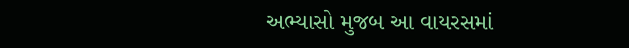અભ્યાસો મુજબ આ વાયરસમાં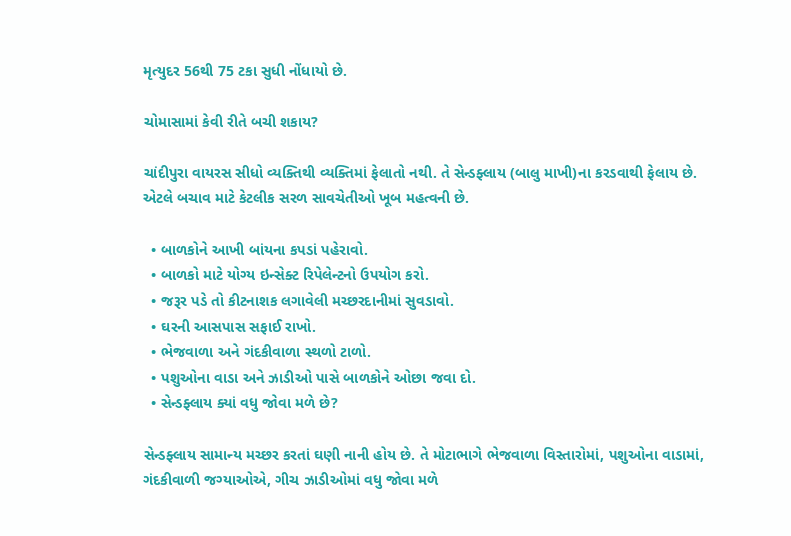મૃત્યુદર 56થી 75 ટકા સુધી નોંધાયો છે.

ચોમાસામાં કેવી રીતે બચી શકાય?

ચાંદીપુરા વાયરસ સીધો વ્યક્તિથી વ્યક્તિમાં ફેલાતો નથી. તે સેન્ડફ્લાય (બાલુ માખી)ના કરડવાથી ફેલાય છે. એટલે બચાવ માટે કેટલીક સરળ સાવચેતીઓ ખૂબ મહત્વની છે.

  • બાળકોને આખી બાંયના કપડાં પહેરાવો.
  • બાળકો માટે યોગ્ય ઇન્સેક્ટ રિપેલેન્ટનો ઉપયોગ કરો.
  • જરૂર પડે તો કીટનાશક લગાવેલી મચ્છરદાનીમાં સુવડાવો.
  • ઘરની આસપાસ સફાઈ રાખો.
  • ભેજવાળા અને ગંદકીવાળા સ્થળો ટાળો.
  • પશુઓના વાડા અને ઝાડીઓ પાસે બાળકોને ઓછા જવા દો.
  • સેન્ડફ્લાય ક્યાં વધુ જોવા મળે છે?

સેન્ડફ્લાય સામાન્ય મચ્છર કરતાં ઘણી નાની હોય છે. તે મોટાભાગે ભેજવાળા વિસ્તારોમાં, પશુઓના વાડામાં, ગંદકીવાળી જગ્યાઓએ, ગીચ ઝાડીઓમાં વધુ જોવા મળે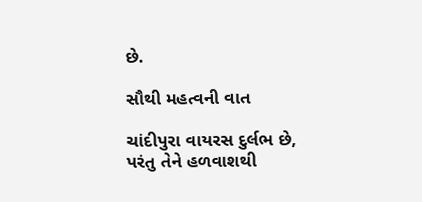છે.

સૌથી મહત્વની વાત

ચાંદીપુરા વાયરસ દુર્લભ છે, પરંતુ તેને હળવાશથી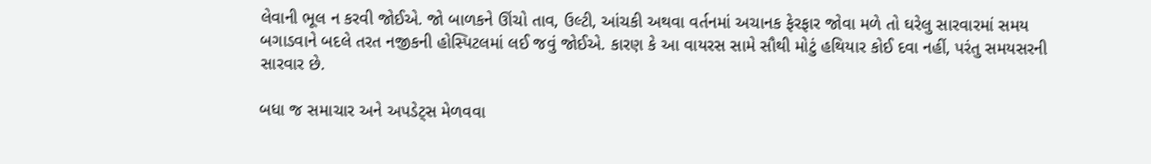લેવાની ભૂલ ન કરવી જોઈએ. જો બાળકને ઊંચો તાવ, ઉલ્ટી, આંચકી અથવા વર્તનમાં અચાનક ફેરફાર જોવા મળે તો ઘરેલુ સારવારમાં સમય બગાડવાને બદલે તરત નજીકની હોસ્પિટલમાં લઈ જવું જોઈએ. કારણ કે આ વાયરસ સામે સૌથી મોટું હથિયાર કોઈ દવા નહીં, પરંતુ સમયસરની સારવાર છે.

બધા જ સમાચાર અને અપડેટ્સ મેળવવા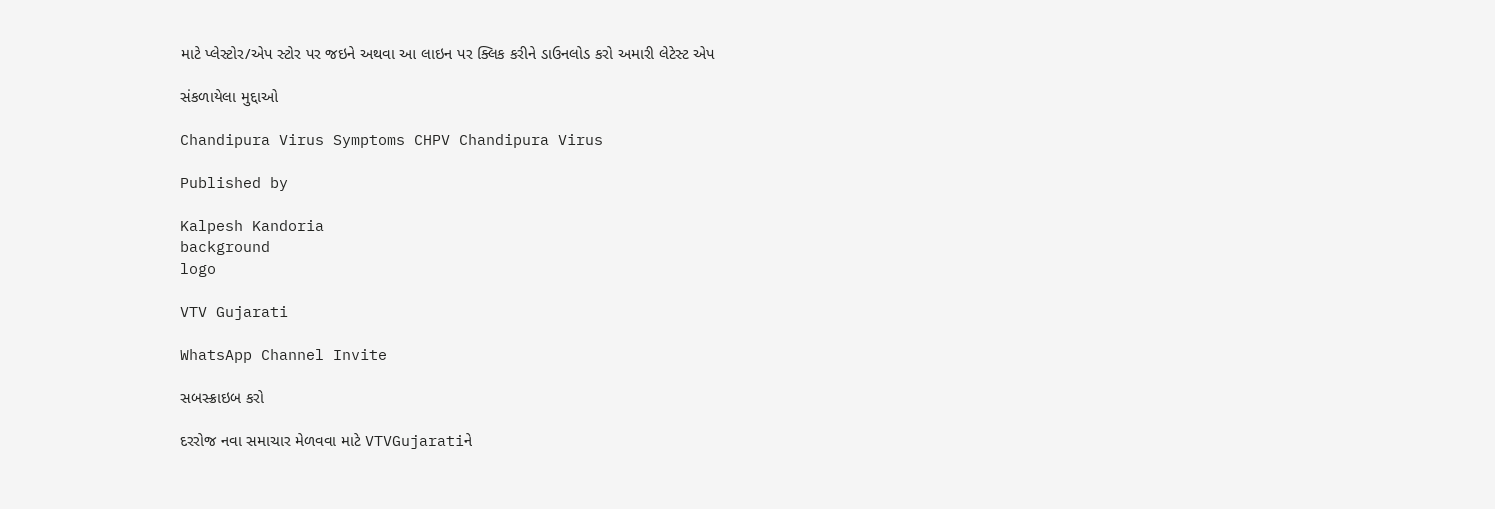માટે પ્લેસ્ટોર/એપ સ્ટોર પર જઇને અથવા આ લાઇન પર ક્લિક કરીને ડાઉનલોડ કરો અમારી લેટેસ્ટ એપ

સંકળાયેલા મુદ્દાઓ

Chandipura Virus Symptoms CHPV Chandipura Virus

Published by

Kalpesh Kandoria
background
logo

VTV Gujarati

WhatsApp Channel Invite

સબસ્ક્રાઇબ કરો

દરરોજ નવા સમાચાર મેળવવા માટે VTVGujaratiને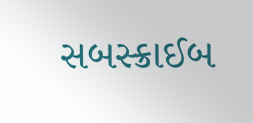સબસ્ક્રાઈબ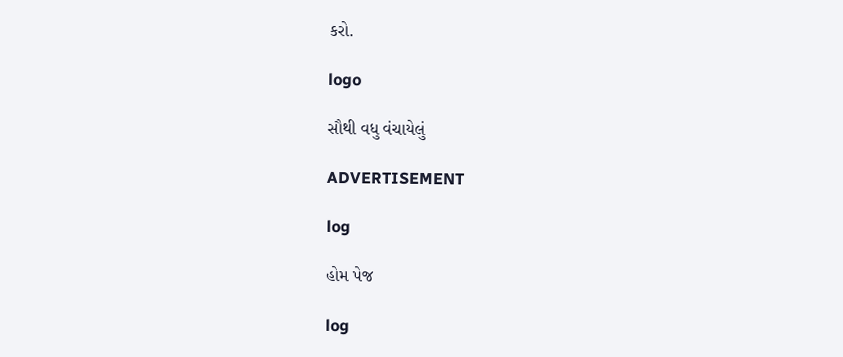કરો.

logo

સૌથી વધુ વંચાયેલું

ADVERTISEMENT

log

હોમ પેજ

log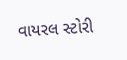વાયરલ સ્ટોરી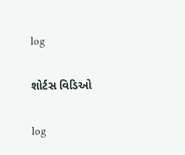log

શોર્ટસ વિડિઓ

log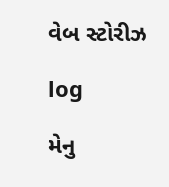વેબ સ્ટોરીઝ

log

મેનુ